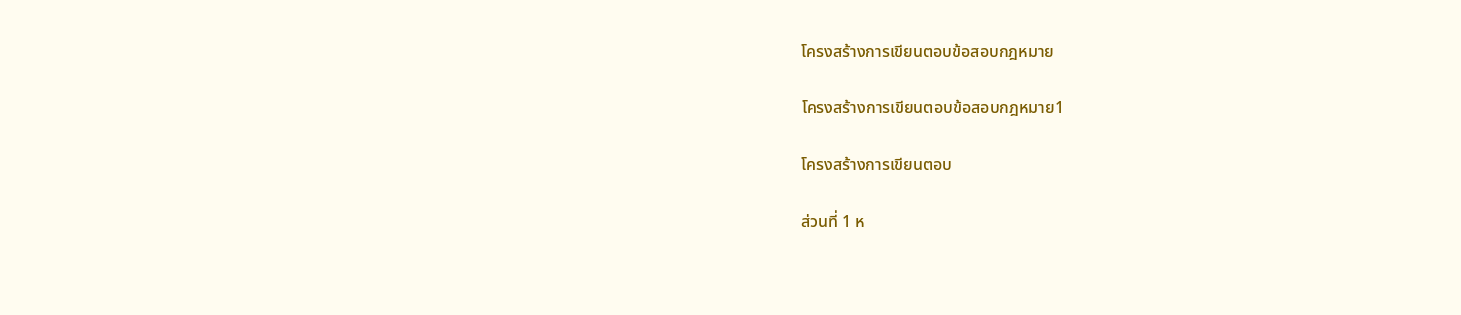โครงสร้างการเขียนตอบข้อสอบกฎหมาย

โครงสร้างการเขียนตอบข้อสอบกฎหมาย1

โครงสร้างการเขียนตอบ

ส่วนที่ 1 ห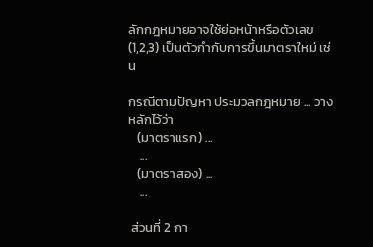ลักกฎหมายอาจใช้ย่อหน้าหรือตัวเลข (1,2,3) เป็นตัวกำกับการขึ้นมาตราใหม่ เช่น

กรณีตามปัญหา ประมวลกฎหมาย ... วางหลักไว้ว่า
   (มาตราแรก) ...
    ...
   (มาตราสอง) ...
    ...

 ส่วนที่ 2 กา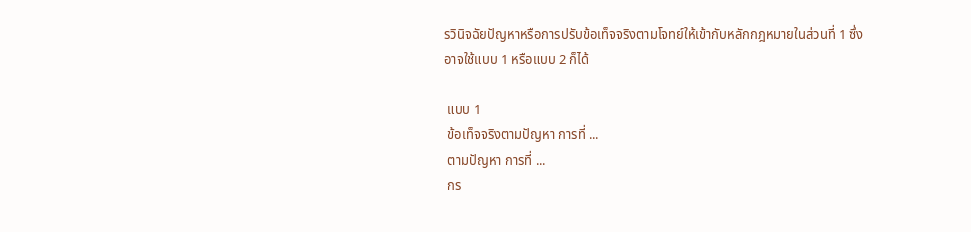รวินิจฉัยปัญหาหรือการปรับข้อเท็จจริงตามโจทย์ให้เข้ากับหลักกฎหมายในส่วนที่ 1 ซึ่งอาจใช้แบบ 1 หรือแบบ 2 ก็ได้

 แบบ 1
 ข้อเท็จจริงตามปัญหา การที่ ...
 ตามปัญหา การที่ ...
 กร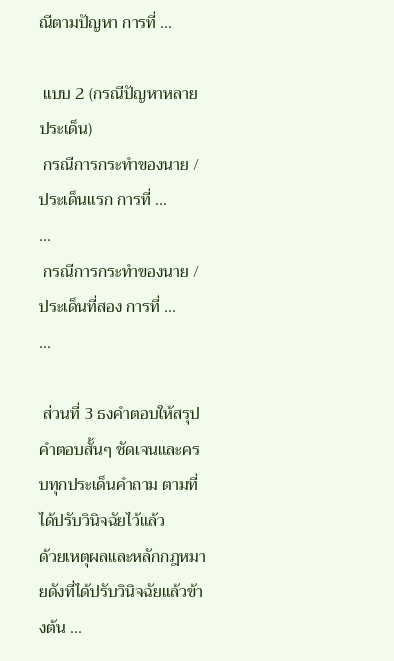ณีตามปัญหา การที่ ...

 แบบ 2 (กรณีปัญหาหลายประเด็น)
 กรณีการกระทำของนาย / ประเด็นแรก การที่ ...
...
 กรณีการกระทำของนาย / ประเด็นที่สอง การที่ ...
...

 ส่วนที่ 3 ธงคำตอบให้สรุปคำตอบสั้นๆ ชัดเจนและครบทุกประเด็นคำถาม ตามที่ได้ปรับวินิจฉัยไว้แล้ว
ด้วยเหตุผลและหลักกฎหมายดังที่ได้ปรับวินิจฉัยแล้วข้างต้น ...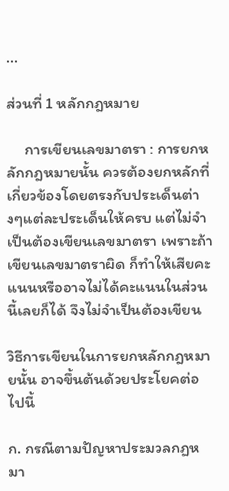...

ส่วนที่ 1 หลักกฎหมาย

     การเขียนเลขมาตรา : การยกหลักกฎหมายนั้น ควรต้องยกหลักที่เกี่ยวข้องโดยตรงกับประเด็นต่างๆแต่ละประเด็นให้ครบ แต่ไม่จำเป็นต้องเขียนเลขมาตรา เพราะถ้าเขียนเลขมาตราผิด ก็ทำให้เสียคะแนนหรืออาจไม่ได้คะแนนในส่วนนี้เลยก็ได้ จึงไม่จำเป็นต้องเขียน

วิธีการเขียนในการยกหลักกฎหมายนั้น อาจขึ้นต้นด้วยประโยคต่อไปนี้

ก. กรณีตามปัญหาประมวลกฏหมา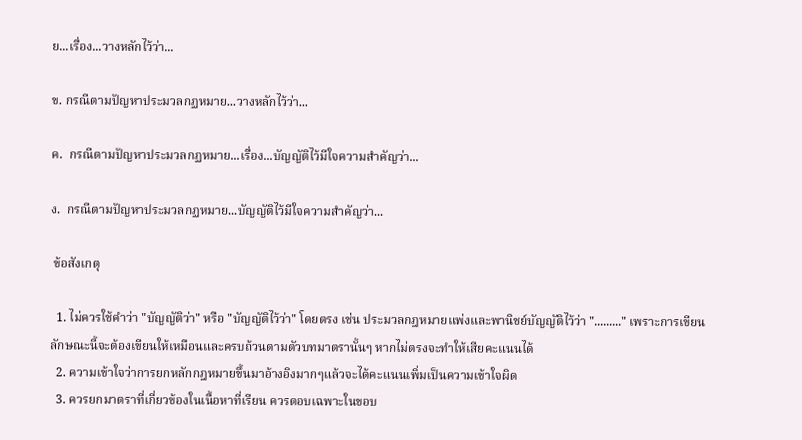ย...เรื่อง...วางหลักไว้ว่า...

ข. กรณีตามปัญหาประมวลกฏหมาย...วางหลักไว้ว่า...

ค.  กรณีตามปัญหาประมวลกฏหมาย...เรื่อง...บัญญัติไว้มีใจความสำคัญว่า...

ง.  กรณีตามปัญหาประมวลกฏหมาย...บัญญัติไว้มีใจความสำคัญว่า...

 ข้อสังเกตุ

  1. ไม่ควรใช้คำว่า "บัญญัติว่า" หรือ "บัญญัติไว้ว่า" โดยตรง เช่น ประมวลกฎหมายแพ่งและพานิชย์บัญญัติไว้ว่า "........." เพราะการเขียนลักษณะนี้จะต้องเขียนให้เหมือนและครบถ้วนตามตัวบทมาตรานั้นๆ หากไม่ตรงจะทำให้เสียคะแนนได้
  2. ความเข้าใจว่าการยกหลักกฎหมายขึ้นมาอ้างอิงมากๆแล้วจะได้คะแนนเพิ่มเป็นความเข้าใจผิด
  3. ควรยกมาตราที่เกี่ยวข้องในเนื้อหาที่เรียน ควรตอบเฉพาะในขอบ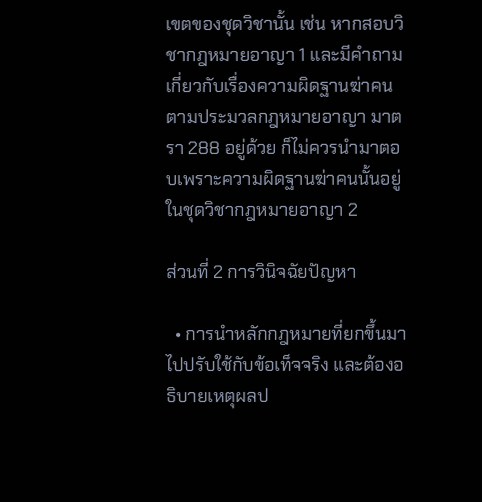เขตของชุดวิชานั้น เช่น หากสอบวิชากฎหมายอาญา 1 และมีคำถามเกี่ยวกับเรื่องความผิดฐานฆ่าคนตามประมวลกฎหมายอาญา มาตรา 288 อยู่ด้วย ก็ไม่ควรนำมาตอบเพราะความผิดฐานฆ่าคนนั้นอยู่ในชุดวิชากฎหมายอาญา 2

ส่วนที่ 2 การวินิจฉัยปัญหา

  • การนำหลักกฎหมายที่ยกขึ้นมาไปปรับใช้กับข้อเท็จจริง และต้องอธิบายเหตุผลป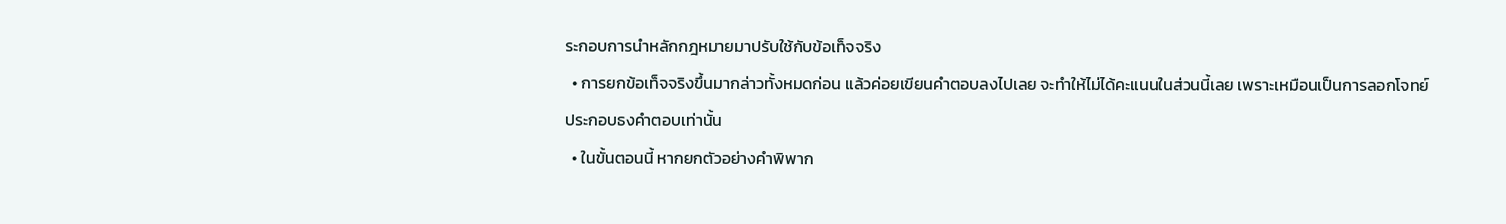ระกอบการนำหลักกฎหมายมาปรับใช้กับข้อเท็จจริง
  • การยกข้อเท็จจริงขึ้นมากล่าวทั้งหมดก่อน แล้วค่อยเขียนคำตอบลงไปเลย จะทำให้ไม่ได้คะแนนในส่วนนี้เลย เพราะเหมือนเป็นการลอกโจทย์ประกอบธงคำตอบเท่านั้น
  • ในขั้นตอนนี้ หากยกตัวอย่างคำพิพาก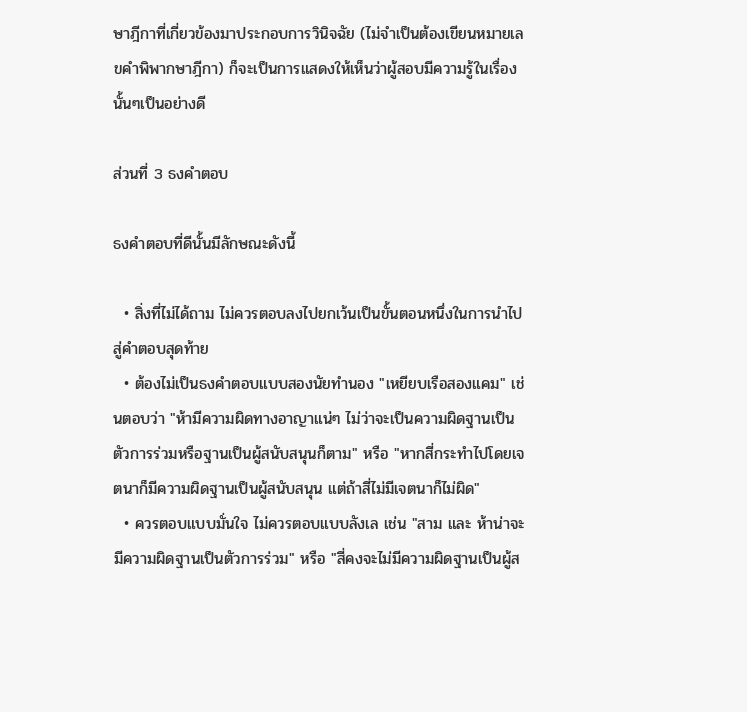ษาฎีกาที่เกี่ยวข้องมาประกอบการวินิจฉัย (ไม่จำเป็นต้องเขียนหมายเลขคำพิพากษาฎีกา) ก็จะเป็นการแสดงให้เห็นว่าผู้สอบมีความรู้ในเรื่องนั้นๆเป็นอย่างดี

ส่วนที่ 3 ธงคำตอบ

ธงคำตอบที่ดีนั้นมีลักษณะดังนี้

  • สิ่งที่ไม่ได้ถาม ไม่ควรตอบลงไปยกเว้นเป็นขั้นตอนหนึ่งในการนำไปสู่คำตอบสุดท้าย
  • ต้องไม่เป็นธงคำตอบแบบสองนัยทำนอง "เหยียบเรือสองแคม" เช่นตอบว่า "ห้ามีความผิดทางอาญาแน่ๆ ไม่ว่าจะเป็นความผิดฐานเป็นตัวการร่วมหรือฐานเป็นผู้สนับสนุนก็ตาม" หรือ "หากสี่กระทำไปโดยเจตนาก็มีความผิดฐานเป็นผู้สนับสนุน แต่ถ้าสี่ไม่มีเจตนาก็ไม่ผิด"
  • ควรตอบแบบมั่นใจ ไม่ควรตอบแบบลังเล เช่น "สาม และ ห้าน่าจะมีความผิดฐานเป็นตัวการร่วม" หรือ "สี่คงจะไม่มีความผิดฐานเป็นผู้ส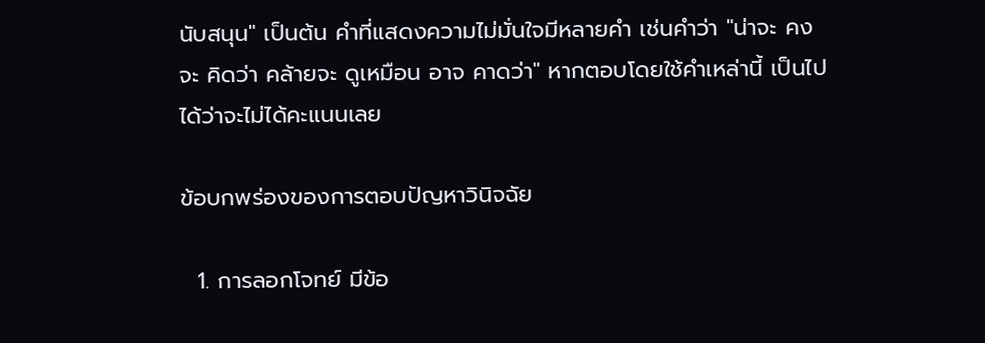นับสนุน" เป็นต้น คำที่แสดงความไม่มั่นใจมีหลายคำ เช่นคำว่า "น่าจะ คงจะ คิดว่า คล้ายจะ ดูเหมือน อาจ คาดว่า" หากตอบโดยใช้คำเหล่านี้ เป็นไปได้ว่าจะไม่ได้คะแนนเลย

ข้อบกพร่องของการตอบปัญหาวินิจฉัย

  1. การลอกโจทย์ มีข้อ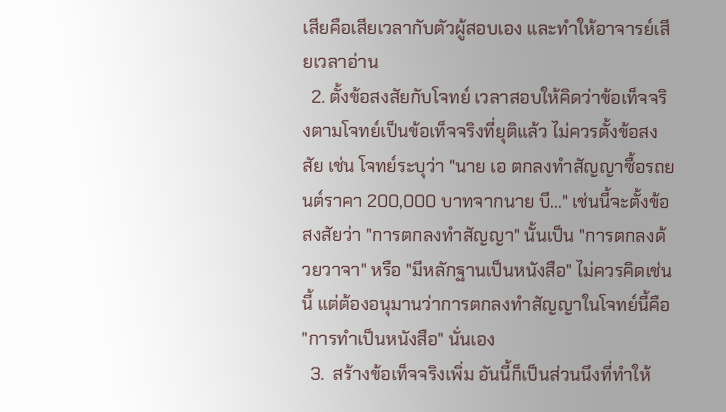เสียคือเสียเวลากับตัวผู้สอบเอง และทำให้อาจารย์เสียเวลาอ่าน
  2. ตั้งข้อสงสัยกับโจทย์ เวลาสอบให้คิดว่าข้อเท็จจริงตามโจทย์เป็นข้อเท็จจริงที่ยุติแล้ว ไม่ควรตั้งข้อสงสัย เช่น โจทย์ระบุว่า "นาย เอ ตกลงทำสัญญาซื้อรถยนต์ราคา 200,000 บาทจากนาย บี..." เช่นนี้จะตั้งข้อสงสัยว่า "การตกลงทำสัญญา" นั้นเป็น "การตกลงด้วยวาจา" หรือ "มีหลักฐานเป็นหนังสือ" ไม่ควรคิดเช่นนี้ แต่ต้องอนุมานว่าการตกลงทำสัญญาในโจทย์นี้คือ "การทำเป็นหนังสือ" นั่นเอง
  3.  สร้างข้อเท็จจริงเพิ่ม อันนี้ก็เป็นส่วนนึงที่ทำให้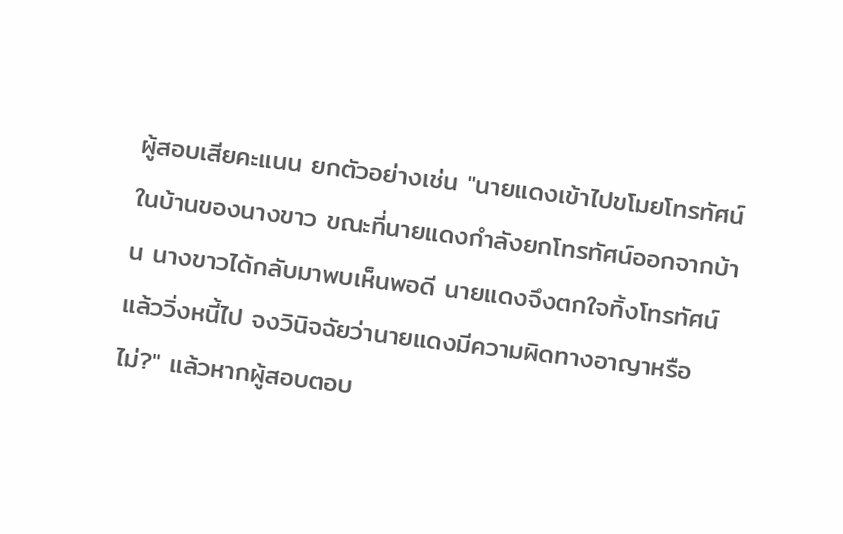ผู้สอบเสียคะแนน ยกตัวอย่างเช่น "นายแดงเข้าไปขโมยโทรทัศน์ในบ้านของนางขาว ขณะที่นายแดงกำลังยกโทรทัศน์ออกจากบ้าน นางขาวได้กลับมาพบเห็นพอดี นายแดงจึงตกใจทิ้งโทรทัศน์แล้ววิ่งหนี้ไป จงวินิจฉัยว่านายแดงมีความผิดทางอาญาหรือไม่?" แล้วหากผู้สอบตอบ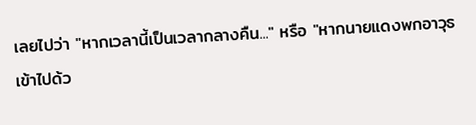เลยไปว่า "หากเวลานี้เป็นเวลากลางคืน..." หรือ "หากนายแดงพกอาวุธเข้าไปด้ว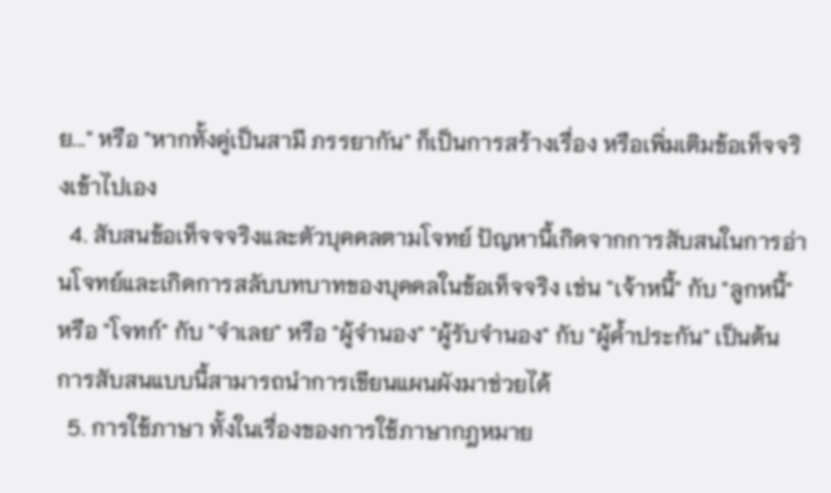ย..." หรือ "หากทั้งคู่เป็นสามี ภรรยากัน" ก็เป็นการสร้างเรื่อง หรือเพิ่มเติมข้อเท็จจริงเข้าไปเอง
  4. สับสนข้อเท็จจจริงและตัวบุคคลตามโจทย์ ปัญหานี้เกิดจากการสับสนในการอ่านโจทย์และเกิดการสลับบทบาทของบุคคลในข้อเท็จจริง เช่น "เจ้าหนี้" กับ "ลูกหนี้" หรือ "โจทก์" กับ "จำเลย" หรือ "ผู้จำนอง" "ผู้รับจำนอง" กับ "ผู้ค้ำประกัน" เป็นต้น การสับสนแบบนี้สามารถนำการเขียนแผนผังมาช่วยได้
  5. การใช้ภาษา ทั้งในเรื่องของการใช้ภาษากฎหมาย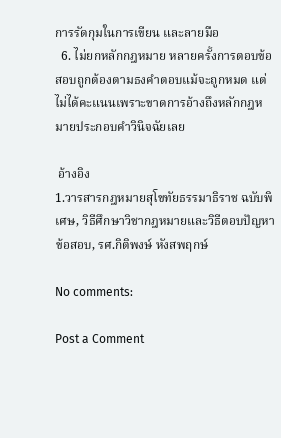การรัดกุมในการเขียน และลายมือ
  6. ไม่ยกหลักกฎหมาย หลายครั้งการตอบข้อสอบถูกต้องตามธงคำตอบแม้จะถูกหมด แต่ไม่ได้คะแนนเพราะขาดการอ้างถึงหลักกฎหมายประกอบคำวินิจฉัยเลย

 อ้างอิง
1.วารสารกฎหมายสุโขทัยธรรมาธิราช ฉบับพิเศษ, วิธีศึกษาวิชากฎหมายและวิธีตอบปัญหาข้อสอบ, รศ.กิติพงษ์ หังสพฤกษ์

No comments:

Post a Comment